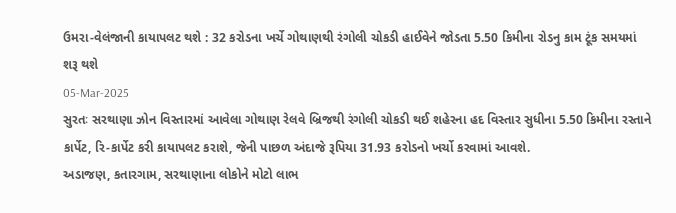ઉમરા-વેલંજાની કાયાપલટ થશે : 32 કરોડના ખર્ચે ગોથાણથી રંગોલી ચોકડી હાઈવેને જોડતા 5.50 કિમીના રોડનુ કામ ટૂંક સમયમાં શરૂ થશે
05-Mar-2025
સુરતઃ સરથાણા ઝોન વિસ્તારમાં આવેલા ગોથાણ રેલવે બ્રિજથી રંગોલી ચોકડી થઈ શહેરના હદ વિસ્તાર સુધીના 5.50 કિમીના રસ્તાને કાર્પેટ, રિ-કાર્પેટ કરી કાયાપલટ કરાશે, જેની પાછળ અંદાજે રૂપિયા 31.93 કરોડનો ખર્ચો કરવામાં આવશે.
અડાજણ, કતારગામ, સરથાણાના લોકોને મોટો લાભ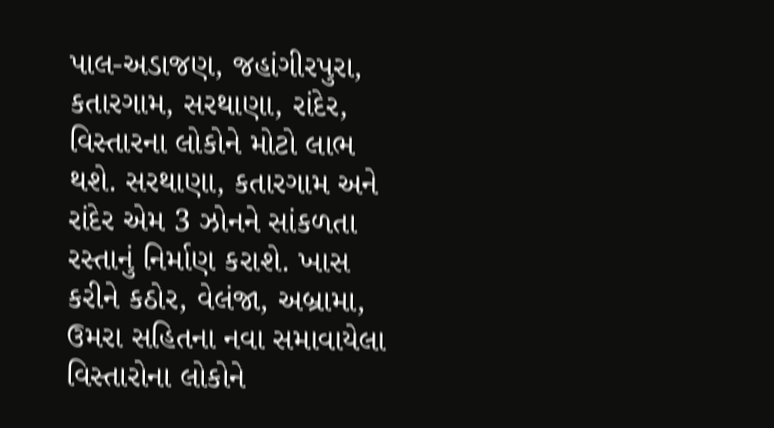પાલ-અડાજણ, જહાંગીરપુરા, કતારગામ, સરથાણા, રાંદેર, વિસ્તારના લોકોને મોટો લાભ થશે. સરથાણા, કતારગામ અને રાંદેર એમ 3 ઝોનને સાંકળતા રસ્તાનું નિર્માણ કરાશે. ખાસ કરીને કઠોર, વેલંજા, અબ્રામા, ઉમરા સહિતના નવા સમાવાયેલા વિસ્તારોના લોકોને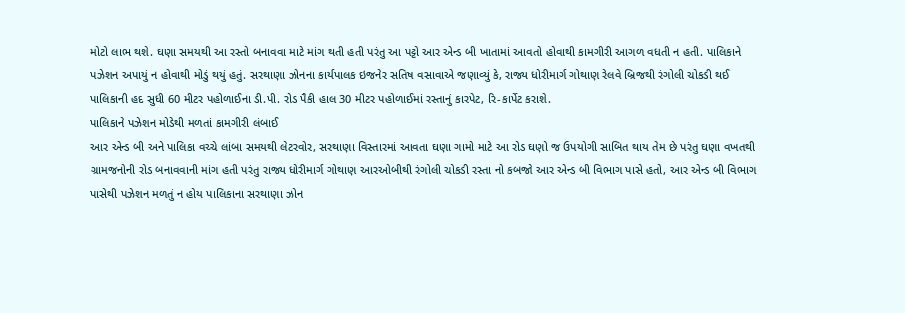મોટો લાભ થશે. ઘણા સમયથી આ રસ્તો બનાવવા માટે માંગ થતી હતી પરંતુ આ પટ્ટો આર એન્ડ બી ખાતામાં આવતો હોવાથી કામગીરી આગળ વધતી ન હતી. પાલિકાને પઝેશન અપાયું ન હોવાથી મોડું થયું હતું. સરથાણા ઝોનના કાર્યપાલક ઇજનેર સતિષ વસાવાએ જણાવ્યું કે, રાજ્ય ધોરીમાર્ગ ગોથાણ રેલવે બ્રિજથી રંગોલી ચોકડી થઈ પાલિકાની હદ સુધી 60 મીટર પહોળાઈના ડી.પી. રોડ પૈકી હાલ 30 મીટર પહોળાઈમાં રસ્તાનું કારપેટ, રિ-કાર્પેટ કરાશે.
પાલિકાને પઝેશન મોડેથી મળતાં કામગીરી લંબાઈ
આર એન્ડ બી અને પાલિકા વચ્ચે લાંબા સમયથી લેટરવોર, સરથાણા વિસ્તારમાં આવતા ઘણા ગામો માટે આ રોડ ઘણો જ ઉપયોગી સાબિત થાય તેમ છે પરંતુ ઘણા વખતથી ગ્રામજનોની રોડ બનાવવાની માંગ હતી પરંતુ રાજ્ય ધોરીમાર્ગ ગોથાણ આરઓબીથી રંગોલી ચોકડી રસ્તા નો કબજો આર એન્ડ બી વિભાગ પાસે હતો, આર એન્ડ બી વિભાગ પાસેથી પઝેશન મળતું ન હોય પાલિકાના સરથાણા ઝોન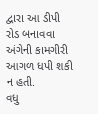દ્વારા આ ડીપી રોડ બનાવવા અંગેની કામગીરી આગળ ધપી શકી ન હતી.
વધુ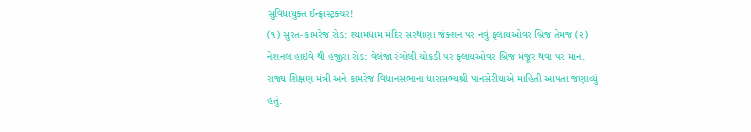સુવિધાયુક્ત ઈન્ફ્રાસ્ટ્રક્ચર!
(૧) સુરત-કામરેજ રોડ: શ્યામધામ મંદિર સરથાણા જંક્શન પર નવું ફલાયઓવર બ્રિજ તેમજ (૨) નેશનલ હાઇવે થી હજીરા રોડ: વેલંજા રંગોલી ચોકડી પર ફ્લાયઓવર બ્રિજ મંજૂર થવા પર માન. રાજ્ય શિક્ષણ મંત્રી અને કામરેજ વિધાનસભાના ધારાસભ્યશ્રી પાનસેરીયાએ માહિતી આપતા જણાવ્યું હતું.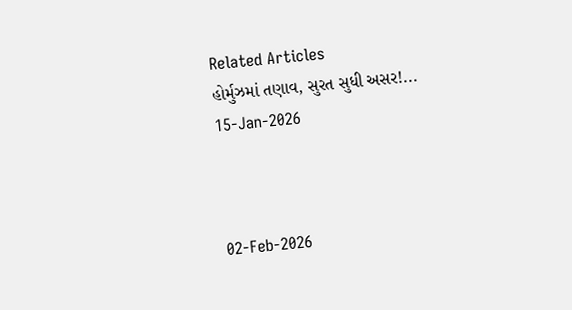Related Articles
હોર્મુઝમાં તણાવ, સુરત સુધી અસર!...
15-Jan-2026



02-Feb-2026